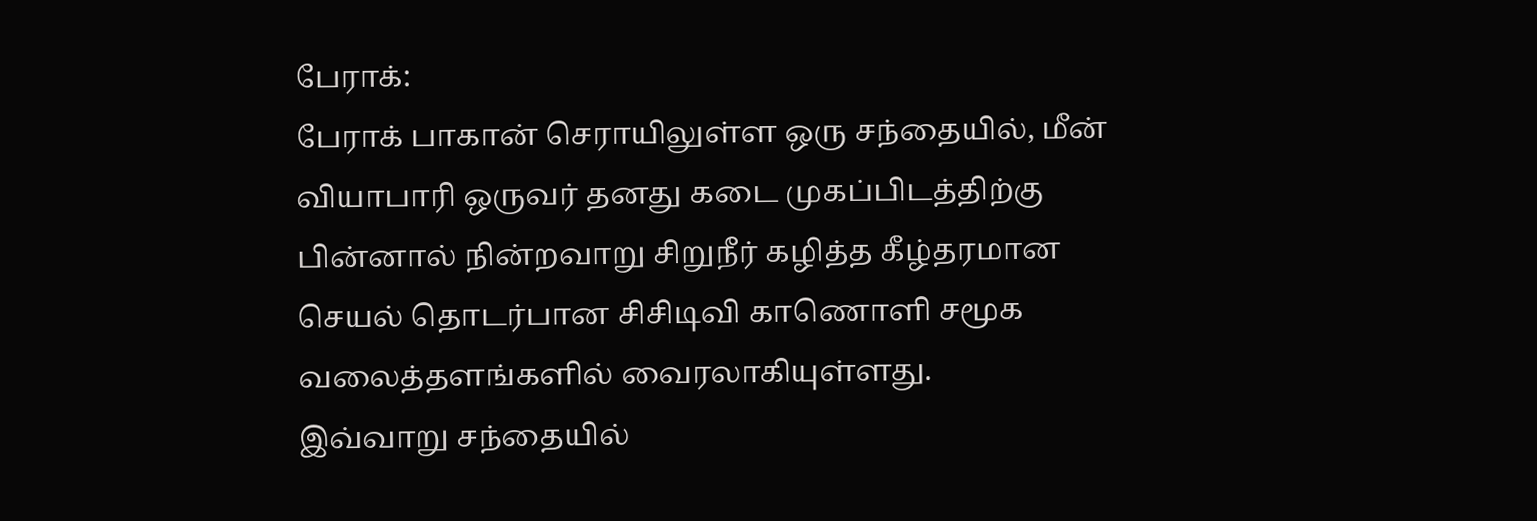பேராக்:
பேராக் பாகான் செராயிலுள்ள ஒரு சந்தையில், மீன் வியாபாரி ஒருவர் தனது கடை முகப்பிடத்திற்கு பின்னால் நின்றவாறு சிறுநீர் கழித்த கீழ்தரமான செயல் தொடர்பான சிசிடிவி காணொளி சமூக வலைத்தளங்களில் வைரலாகியுள்ளது.
இவ்வாறு சந்தையில்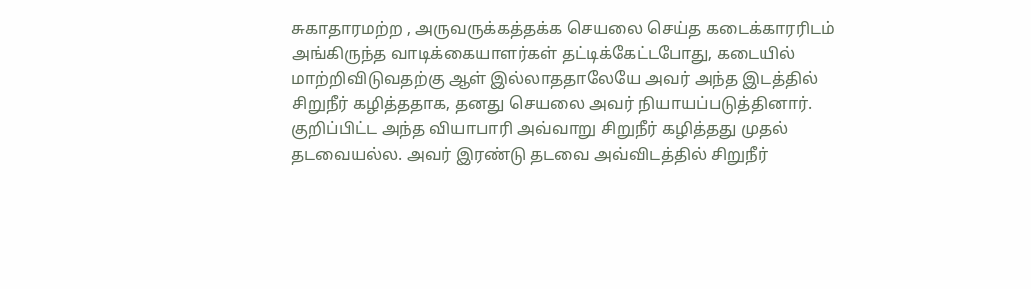சுகாதாரமற்ற , அருவருக்கத்தக்க செயலை செய்த கடைக்காரரிடம் அங்கிருந்த வாடிக்கையாளர்கள் தட்டிக்கேட்டபோது, கடையில் மாற்றிவிடுவதற்கு ஆள் இல்லாததாலேயே அவர் அந்த இடத்தில் சிறுநீர் கழித்ததாக, தனது செயலை அவர் நியாயப்படுத்தினார்.
குறிப்பிட்ட அந்த வியாபாரி அவ்வாறு சிறுநீர் கழித்தது முதல் தடவையல்ல. அவர் இரண்டு தடவை அவ்விடத்தில் சிறுநீர்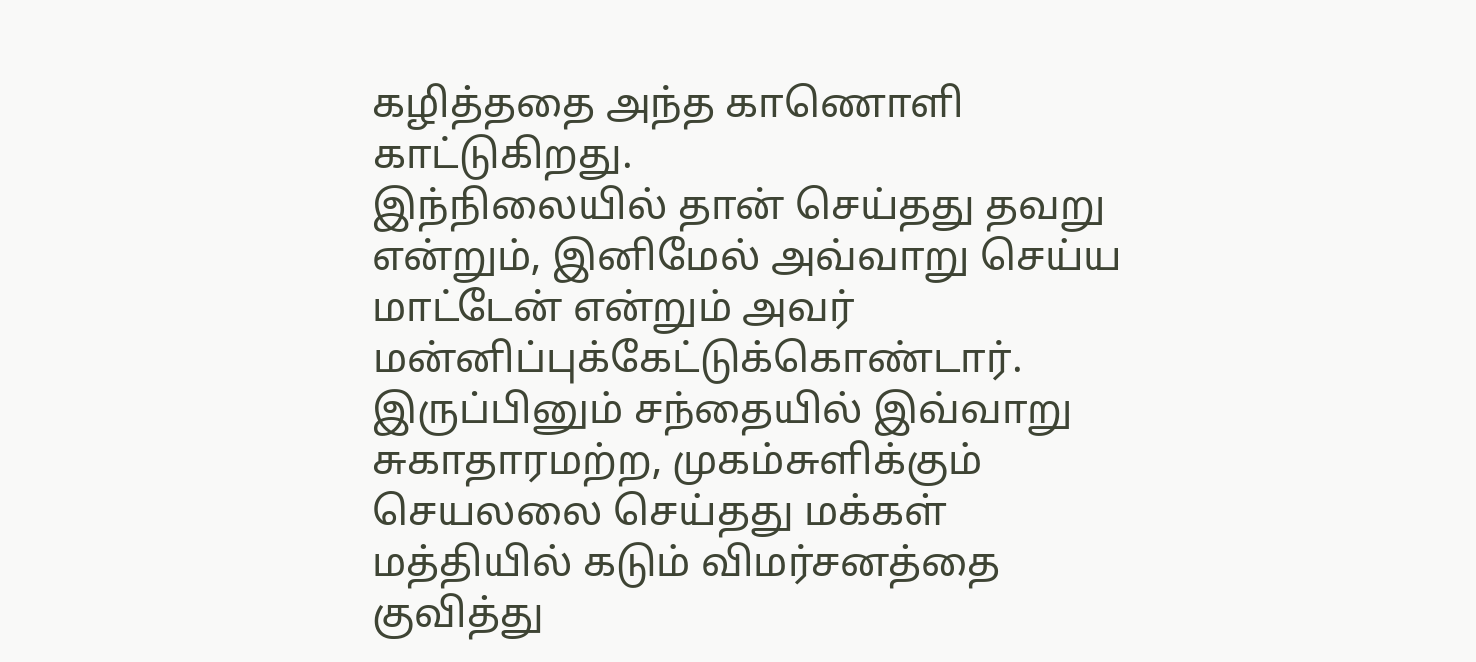கழித்ததை அந்த காணொளி காட்டுகிறது.
இந்நிலையில் தான் செய்தது தவறு என்றும், இனிமேல் அவ்வாறு செய்ய மாட்டேன் என்றும் அவர் மன்னிப்புக்கேட்டுக்கொண்டார்.
இருப்பினும் சந்தையில் இவ்வாறு சுகாதாரமற்ற, முகம்சுளிக்கும் செயலலை செய்தது மக்கள் மத்தியில் கடும் விமர்சனத்தை குவித்து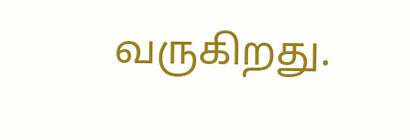வருகிறது.